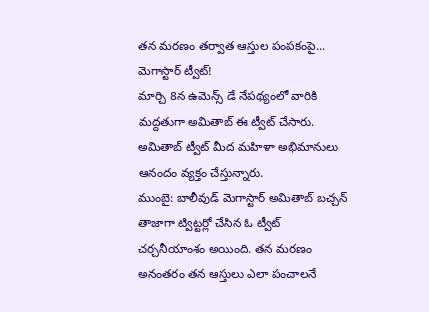తన మరణం తర్వాత ఆస్తుల పంపకంపై... మెగాస్టార్ ట్వీట్!
మార్చి 8న ఉమెన్స్ డే నేపథ్యంలో వారికి మద్దతుగా అమితాబ్ ఈ ట్వీట్ చేసారు. అమితాబ్ ట్వీట్ మీద మహిళా అభిమానులు ఆనందం వ్యక్తం చేస్తున్నారు.
ముంబై: బాలీవుడ్ మెగాస్టార్ అమితాబ్ బచ్చన్ తాజాగా ట్విట్టర్లో చేసిన ఓ ట్వీట్ చర్చనీయాంశం అయింది. తన మరణం అనంతరం తన ఆస్తులు ఎలా పంచాలనే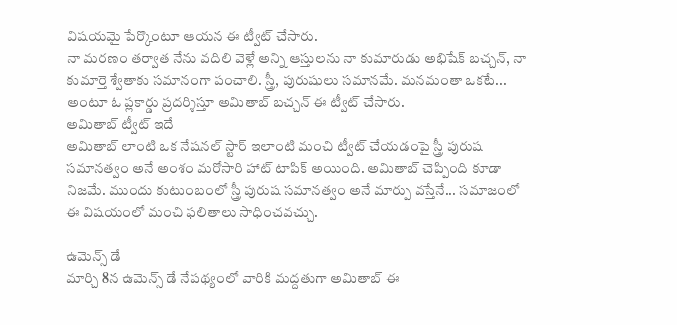విషయమై పేర్కొంటూ ఆయన ఈ ట్వీట్ చేసారు.
నా మరణం తర్వాత నేను వదిలి వెళ్లే అన్ని ఆస్తులను నా కుమారుడు అభిషేక్ బచ్చన్, నా కుమార్తె శ్వేతాకు సమానంగా పంచాలి. స్త్రీ, పురుషులు సమానమే. మనమంతా ఒకటే... అంటూ ఓ ప్లకార్డు ప్రదర్శిస్తూ అమితాబ్ బచ్చన్ ఈ ట్వీట్ చేసారు.
అమితాబ్ ట్వీట్ ఇదే
అమితాబ్ లాంటి ఒక నేషనల్ స్టార్ ఇలాంటి మంచి ట్వీట్ చేయడంపై స్త్రీ పురుష సమానత్వం అనే అంశం మరోసారి హాట్ టాపిక్ అయింది. అమితాబ్ చెప్పింది కూడా నిజమే. ముందు కుటుంబంలో స్త్రీ పురుష సమానత్వం అనే మార్పు వస్తేనే... సమాజంలో ఈ విషయంలో మంచి ఫలితాలు సాధించవచ్చు.

ఉమెన్స్ డే
మార్చి 8న ఉమెన్స్ డే నేపథ్యంలో వారికి మద్దతుగా అమితాబ్ ఈ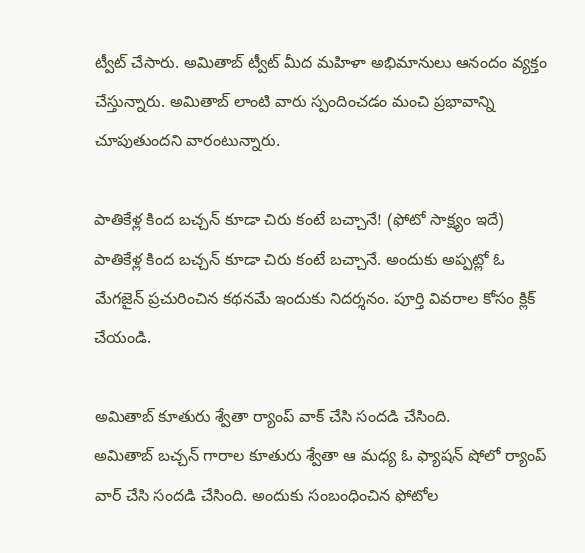ట్వీట్ చేసారు. అమితాబ్ ట్వీట్ మీద మహిళా అభిమానులు ఆనందం వ్యక్తం చేస్తున్నారు. అమితాబ్ లాంటి వారు స్పందించడం మంచి ప్రభావాన్ని చూపుతుందని వారంటున్నారు.

పాతికేళ్ల కింద బచ్చన్ కూడా చిరు కంటే బచ్చానే! (ఫోటో సాక్ష్యం ఇదే)
పాతికేళ్ల కింద బచ్చన్ కూడా చిరు కంటే బచ్చానే. అందుకు అప్పట్లో ఓ మేగజైన్ ప్రచురించిన కథనమే ఇందుకు నిదర్శనం. పూర్తి వివరాల కోసం క్లిక్ చేయండి.

అమితాబ్ కూతురు శ్వేతా ర్యాంప్ వాక్ చేసి సందడి చేసింది.
అమితాబ్ బచ్చన్ గారాల కూతురు శ్వేతా ఆ మధ్య ఓ ఫ్యాషన్ షోలో ర్యాంప్ వార్ చేసి సందడి చేసింది. అందుకు సంబంధించిన ఫోటోల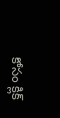కోసం క్లిక్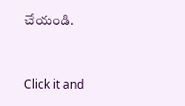చేయండి.


Click it and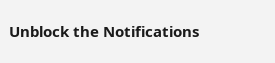Unblock the Notifications